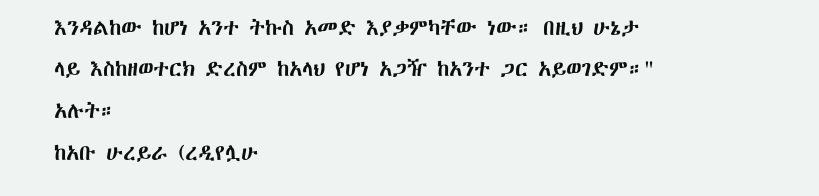እንዳልከው ከሆነ አንተ ትኩስ አመድ እያቃምካቸው ነው። በዚህ ሁኔታ ላይ እስከዘወተርክ ድረስም ከአላህ የሆነ አጋዥ ከአንተ ጋር አይወገድም።" አሉት።
ከአቡ ሁረይራ (ረዲየሏሁ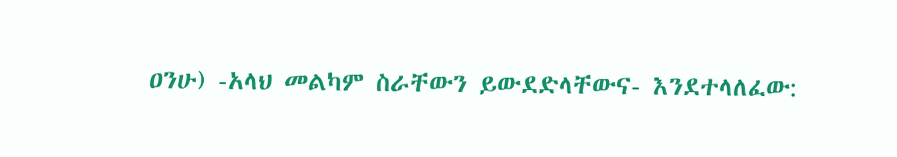ዐንሁ) -አላህ መልካም ስራቸውን ይውደድላቸውና- እንደተላለፈው: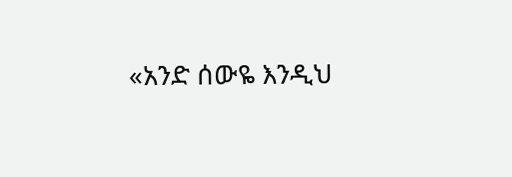«አንድ ሰውዬ እንዲህ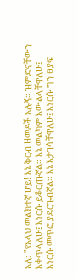አለ: "የአላህ መልክተኛ ሆይ! እኔ ቅርብ ዘመዶች አሉኝ። ዝምድናቸውን እቀጥላለሁ፤ እነርሱ ይቆርጡኛል። እኔ መልካም እውልላቸዋለሁ፤ እነርሱ መጥፎ ያደርጉብኛል። እኔ እታገሳቸዋለሁ፤ እነርሱ ግን ፀያፍ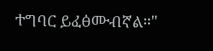ተግባር ይፈፅሙብኛል።"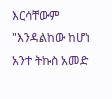እርሳቸውም "እንዳልከው ከሆነ አንተ ትኩስ አመድ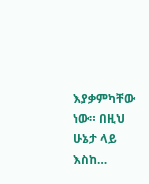እያቃምካቸው ነው። በዚህ ሁኔታ ላይ እስከ…